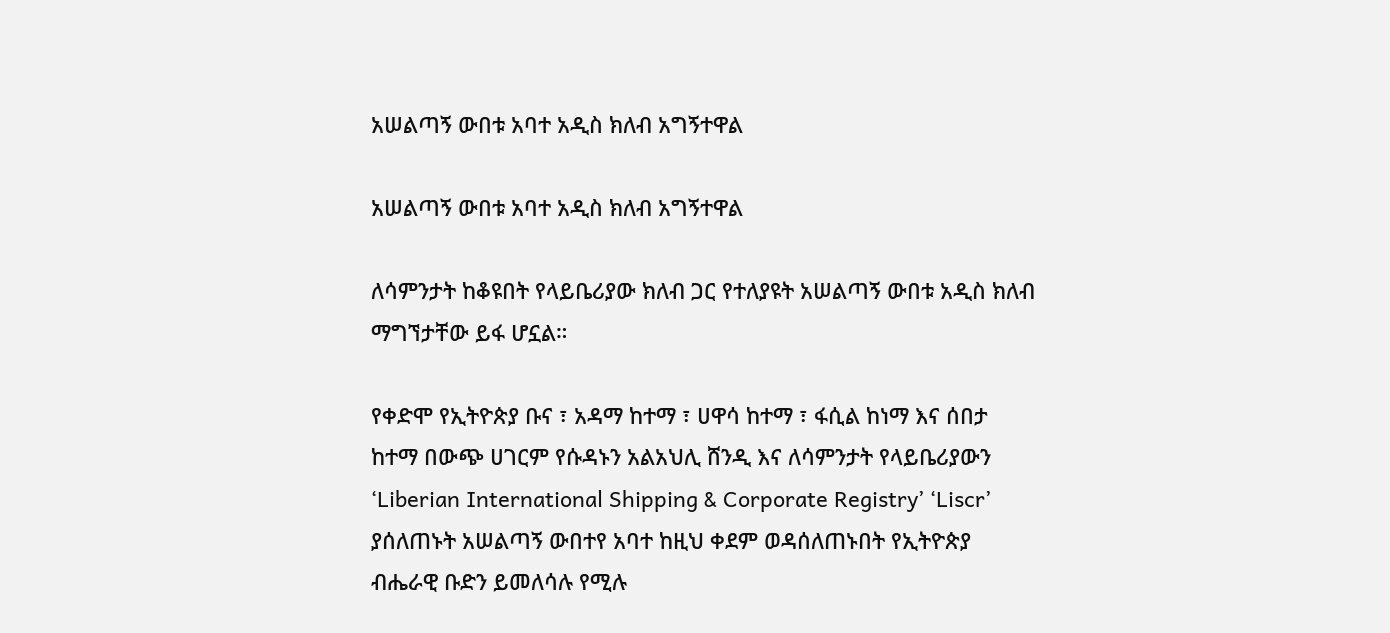አሠልጣኝ ውበቱ አባተ አዲስ ክለብ አግኝተዋል

አሠልጣኝ ውበቱ አባተ አዲስ ክለብ አግኝተዋል

ለሳምንታት ከቆዩበት የላይቤሪያው ክለብ ጋር የተለያዩት አሠልጣኝ ውበቱ አዲስ ክለብ ማግኘታቸው ይፋ ሆኗል።

የቀድሞ የኢትዮጵያ ቡና ፣ አዳማ ከተማ ፣ ሀዋሳ ከተማ ፣ ፋሲል ከነማ እና ሰበታ ከተማ በውጭ ሀገርም የሱዳኑን አልአህሊ ሸንዲ እና ለሳምንታት የላይቤሪያውን ‘Liberian International Shipping & Corporate Registry’ ‘Liscr’ ያሰለጠኑት አሠልጣኝ ውበተየ አባተ ከዚህ ቀደም ወዳሰለጠኑበት የኢትዮጵያ ብሔራዊ ቡድን ይመለሳሉ የሚሉ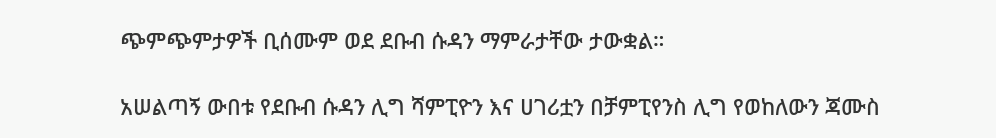ጭምጭምታዎች ቢሰሙም ወደ ደቡብ ሱዳን ማምራታቸው ታውቋል።

አሠልጣኝ ውበቱ የደቡብ ሱዳን ሊግ ሻምፒዮን እና ሀገሪቷን በቻምፒየንስ ሊግ የወከለውን ጃሙስ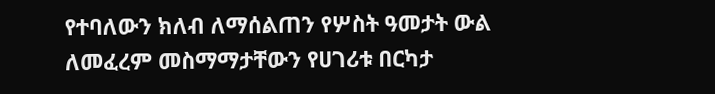የተባለውን ክለብ ለማሰልጠን የሦስት ዓመታት ውል ለመፈረም መስማማታቸውን የሀገሪቱ በርካታ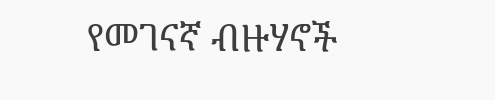የመገናኛ ብዙሃኖች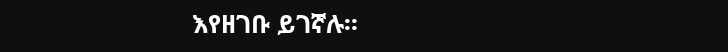እየዘገቡ ይገኛሉ።